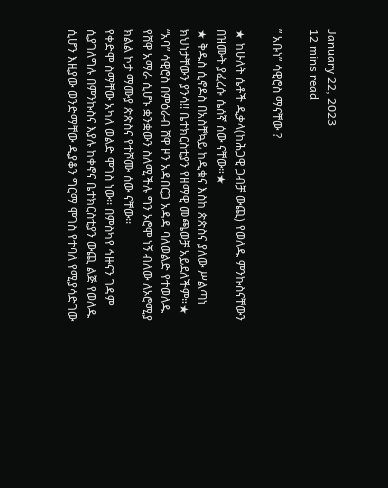January 22, 2023
12 mins read

” አቡነ” ሳዊሮስ ማናቸው ?

★ ከሁለት ሴቶች ዲቃላ(ከሕጋዊ ጋብቻ ውጪ) የወለዱ ምንኩስናቸውን በዝሙት ያፈረሱ ሴሰኛ ሰው ናቸው።★
★ ቅዱስ ሲኖዶስ በአስቸኳይ ከዲቁና እስከ ጵጵስና ያለው ሥልጣነ ክህነታቸውን ያንሳ!! ቤተክርስቲያን የዘማዊ መጫወቻ አይደለችም።★
“አባ” ሳዊሮስ በምዕራብ ሸዋ ዞን አዳበርጋ አዳዳ ባለወልድ የተወለዱ የሸዋ አማራ ሲሆኑ ቋንቋውን ስለሚችሉ ግን ኦሮሞ ነኝ ብለው ለኦሮሚያ ክልል ኮታ ማሙያ ጵጵስና የተሾሙ ሰው ናቸው፡፡
የቀድሞ ስማቸው አካለ ወልድ ሞገስ ነው፡፡ በምስካየ ኅዙናን ገዳም ሲያገለግሉ በምንኩስና እያሉ ከቀኖና ቤተክርስቲያን ውጪ ልጅ የወለዱ ሲሆን እዚያው ወንድማቸው ዲያቆን ግርማ ሞገስ የተባለ የሚያሳድገው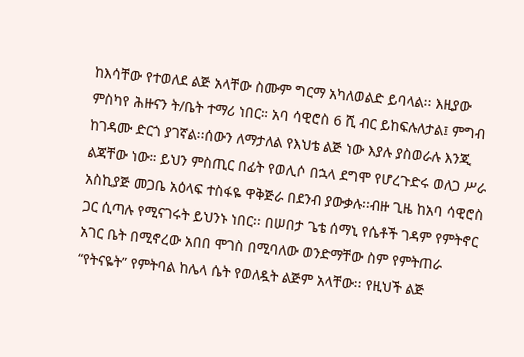ከእሳቸው የተወለደ ልጅ አላቸው ስሙም ግርማ አካለወልድ ይባላል፡፡ እዚያው ምስካየ ሕዙናን ት/ቤት ተማሪ ነበር። አባ ሳዊሮስ 6 ሺ ብር ይከፍሉለታል፤ ምግብ ከገዳሙ ድርጎ ያገኛል፡፡ሰውን ለማታለል የእህቴ ልጅ ነው እያሉ ያስወራሉ እንጂ ልጃቸው ነው። ይህን ምስጢር በፊት የወሊሶ በኋላ ደግሞ የሆረጉድሩ ወለጋ ሥራ አስኪያጅ መጋቤ አዕላፍ ተስፋዬ ዋቅጅራ በደንብ ያውቃሉ፡፡ብዙ ጊዜ ከአባ ሳዊሮስ ጋር ሲጣሉ የሚናገሩት ይህንኑ ነበር፡፡ በሠበታ ጌቴ ሰማኒ የሴቶች ገዳም የምትኖር አገር ቤት በሚኖረው አበበ ሞገስ በሚባለው ወንድማቸው ስም የምትጠራ “የትናዬት” የምትባል ከሌላ ሴት የወለዷት ልጅም አላቸው፡፡ የዚህች ልጅ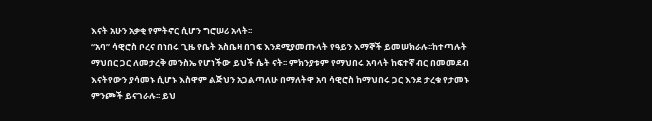እናት አሁን አቃቂ የምትኖር ሲሆን ግሮሠሪ አላት፡፡
“አባ” ሳዊሮስ ቦረና በነበሩ ጊዜ የቤት አስቤዛ በገፍ እንደሚያመጡላት የዓይን እማኞች ይመሠክራሉ፡፡ከተጣሉት ማህበር ጋር ለመታረቅ መንስኤ የሆነችው ይህች ሴት ናት፡፡ ምክንያቱም የማህበሩ አባላት ከፍተኛ ብር በመመደብ እናትየውን ያሳመኑ ሲሆኑ እስዋም ልጅህን አጋልጣለሁ በማለትዋ አባ ሳዊሮስ ከማህበሩ ጋር እንደ ታረቁ የታመኑ ምንጮች ይናገራሉ፡፡ ይህ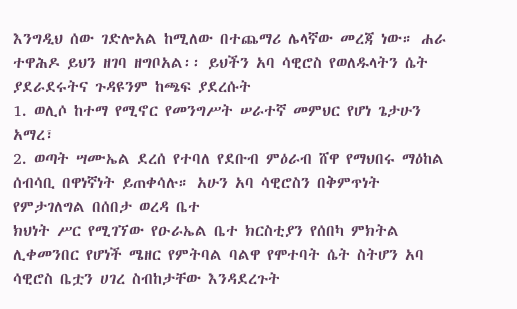እንግዲህ ሰው ገድሎአል ከሚለው በተጨማሪ ሌላኛው መረጃ ነው። ሐራ ተዋሕዶ ይህን ዘገባ ዘግቦአል፡፡ ይህችን አባ ሳዊሮስ የወለዱላትን ሴት ያደራደሩትና ጉዳዩንም ከጫፍ ያደረሱት
1. ወሊሶ ከተማ የሚኖር የመንግሥት ሠራተኛ መምህር የሆነ ጌታሁን አማረ፣
2. ወጣት ሣሙኤል ደረሰ የተባለ የደቡብ ምዕራብ ሸዋ የማህበሩ ማዕከል ሰብሳቢ በዋነኛነት ይጠቀሳሉ። አሁን አባ ሳዊሮስን በቅምጥነት የምታገለግል በሰበታ ወረዳ ቤተ
ክህነት ሥር የሚገኘው የዑራኤል ቤተ ክርስቲያን የሰበካ ምክትል ሊቀመንበር የሆነች ሜዘር የምትባል ባልዋ የሞተባት ሴት ስትሆን አባ ሳዊሮስ ቤቷን ሀገረ ስብከታቸው እንዳደረጉት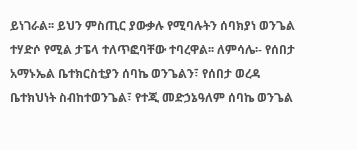ይነገራል፡፡ ይህን ምስጢር ያውቃሉ የሚባሉትን ሰባክያነ ወንጌል ተሃድሶ የሚል ታፔላ ተለጥፎባቸው ተባረዋል፡፡ ለምሳሌ፡- የሰበታ አማኑኤል ቤተክርስቲያን ሰባኬ ወንጌልን፣ የሰበታ ወረዳ ቤተክህነት ስብከተወንጌል፣ የተጂ መድኃኔዓለም ሰባኬ ወንጌል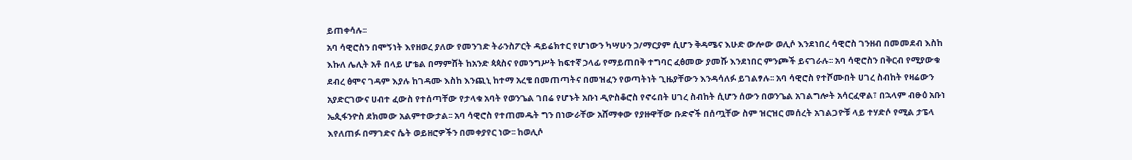ይጠቀሳሉ፡፡
አባ ሳዊሮስን በሞኝነት እየዘወረ ያለው የመንገድ ትራንስፖርት ዳይሬክተር የሆነውን ካሣሁን ኃ/ማርያም ሲሆን ቅዳሜና እሁድ ውሎው ወሊሶ እንደነበረ ሳዊሮስ ገንዘብ በመመደብ እስከ እኩለ ሌሊት አቶ በላይ ሆቴል በማምሸት ከአንድ ጳጳስና የመንግሥት ከፍተኛ ኃላፊ የማይጠበቅ ተግባር ፈፅመው ያመሹ እንደነበር ምንጮች ይናገራሉ፡፡ አባ ሳዊሮስን በቅርብ የሚያውቁ ደብረ ፅሞና ገዳም እያሉ ከገዳሙ እስከ እንጪኒ ከተማ አረቄ በመጠጣትና በመዝፈን የወጣትነት ጊዜያቸውን እንዳሳለፉ ይገልፃሉ፡፡ አባ ሳዊሮስ የተሾሙበት ሀገረ ስብከት የዛሬውን አያድርገውና ሀብተ ፈውስ የተሰጣቸው የታላቁ አባት የወንጌል ገበሬ የሆኑት አቡነ ዲዮስቆሮስ የኖሩበት ሀገረ ስብከት ሲሆን ሰውን በወንጌል አገልግሎት አሳርፈዋል፣ በኋላም ብፁዕ አቡነ ኤጲፋንዮስ ደክመው አልምተውታል፡፡ አባ ሳዊሮስ የተጠመዱት ግን በነውራቸው አሸማቀው የያዙዋቸው ቡድኖች በሰጧቸው ስም ዝርዝር መሰረት አገልጋዮቹ ላይ ተሃድሶ የሚል ታፔላ እየለጠፉ በማገድና ሴት ወይዘሮዎችን በመቀያየር ነው፡፡ ከወሊሶ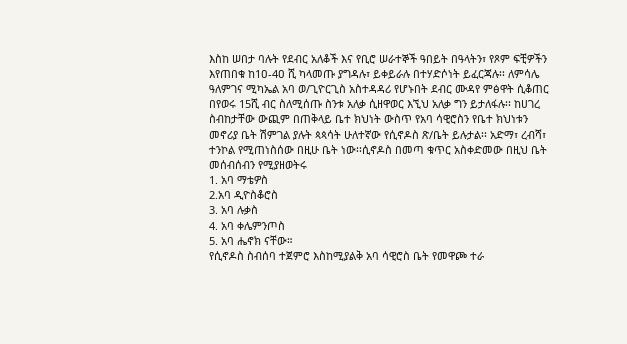እስከ ሠበታ ባሉት የደብር አለቆች እና የቢሮ ሠራተኞች ዓበይት በዓላትን፣ የጾም ፍቺዎችን እየጠበቁ ከ1ዐ-4ዐ ሺ ካላመጡ ያግዳሉ፣ ይቀይራሉ በተሃድሶነት ይፈርጃሉ፡፡ ለምሳሌ ዓለምገና ሚካኤል አባ ወ/ጊዮርጊስ አስተዳዳሪ የሆኑበት ደብር ሙዳየ ምፅዋት ሲቆጠር በየወሩ 15ሺ ብር ስለሚሰጡ ስንቱ አለቃ ሲዘዋወር እኚህ አለቃ ግን ይታለፋሉ፡፡ ከሀገረ ስብከታቸው ውጪም በጠቅላይ ቤተ ክህነት ውስጥ የአባ ሳዊሮስን የቤተ ክህነቱን መኖሪያ ቤት ሽምገል ያሉት ጳጳሳት ሁለተኛው የሲኖዶስ ጽ/ቤት ይሉታል፡፡ አድማ፣ ረብሻ፣ ተንኮል የሚጠነስሰው በዚሁ ቤት ነው፡፡ሲኖዶስ በመጣ ቁጥር አስቀድመው በዚህ ቤት መሰብሰብን የሚያዘወትሩ
1. አባ ማቴዎስ
2.አባ ዲዮስቆሮስ
3. አባ ሉቃስ
4. አባ ቀሌምንጦስ
5. አባ ሔኖክ ናቸው።
የሲኖዶስ ስብሰባ ተጀምሮ እስከሚያልቅ አባ ሳዊሮስ ቤት የመዋጮ ተራ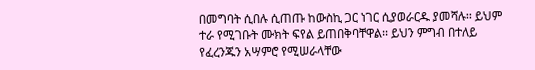በመግባት ሲበሉ ሲጠጡ ከውስኪ ጋር ነገር ሲያወራርዱ ያመሻሉ፡፡ ይህም ተራ የሚገቡት ሙክት ፍየል ይጠበቅባቸዋል፡፡ ይህን ምግብ በተለይ የፈረንጁን አሣምሮ የሚሠራላቸው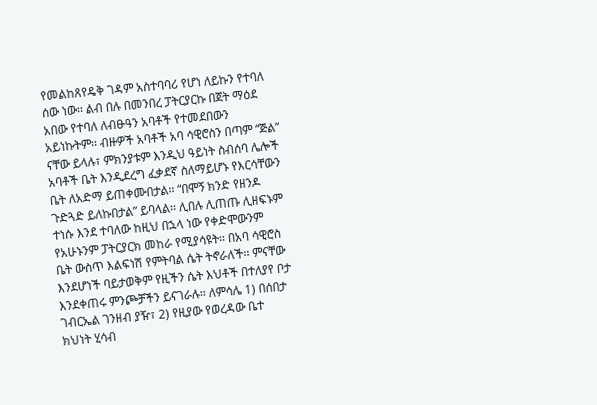የመልከጸየዴቅ ገዳም አስተባባሪ የሆነ ለይኩን የተባለ ሰው ነው፡፡ ልብ በሉ በመንበረ ፓትርያርኩ በጀት ማዕደ አበው የተባለ ለብፁዓን አባቶች የተመደበውን አይነኩትም፡፡ ብዙዎች አባቶች አባ ሳዊሮስን በጣም “ጅል” ናቸው ይላሉ፣ ምክንያቱም እንዲህ ዓይነት ስብሰባ ሌሎች አባቶች ቤት እንዲደረግ ፈቃደኛ ስለማይሆኑ የእርሳቸውን ቤት ለአድማ ይጠቀሙበታል፡፡ “በሞኝ ክንድ የዘንዶ ጉድጓድ ይለኩበታል” ይባላል፡፡ ሊበሉ ሊጠጡ ሊዘፍኑም ተነሱ እንደ ተባለው ከዚህ በኋላ ነው የቀድሞውንም የአሁኑንም ፓትርያርክ መከራ የሚያሳዩት፡፡ በአባ ሳዊሮስ ቤት ውስጥ እልፍነሽ የምትባል ሴት ትኖራለች፡፡ ምናቸው እንደሆነች ባይታወቅም የዚችን ሴት እህቶች በተለያየ ቦታ እንደቀጠሩ ምንጮቻችን ይናገራሉ፡፡ ለምሳሌ 1) በሰበታ ገብርኤል ገንዘብ ያዥ፣ 2) የዚያው የወረዳው ቤተ ክህነት ሂሳብ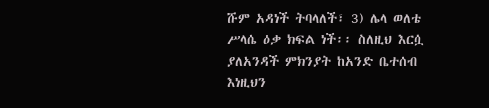ሹም አዳነች ትባላለች፣ 3) ሌላ ወለቴ ሥላሴ ዕቃ ክፍል ነች፡፡ ስለዚህ እርሷ ያለአንዳች ምክንያት ከአንድ ቤተሰብ እነዚህን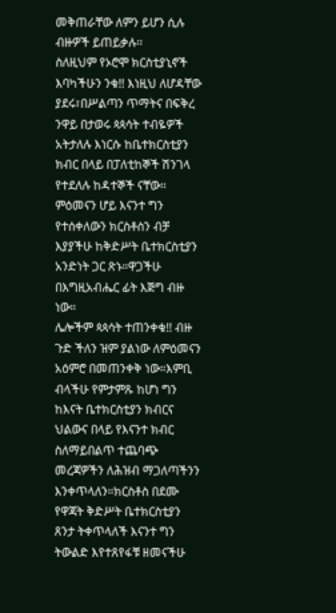መቅጠራቸው ለምን ይሆን ሲሉ ብዙዎች ይጠይቃሉ፡፡
ስለዚህም የኦሮሞ ክርስቲያኒኖች እባካችሁን ንቁ!! እነዚህ ለሆዳቸው ያደሩ፣በሥልጣን ጥማትና በፍቅረ ንዋይ በታወሩ ጳጳሳት ተብዬዎች አትታለሉ እነርሱ ከቤተክርስቲያን ክብር በላይ በፓለቲከኞች ሽንገላ የተደለሉ ከዳተኞች ናቸው። ምዕመናን ሆይ እናንተ ግን የተሰቀለውን ክርስቶስን ብቻ እያያችሁ ከቅድሥት ቤተክርስቲያን አንድነት ጋር ጽኑ።ዋጋችሁ በእግዚአብሔር ፊት እጅግ ብዙ ነው።
ሌሎችም ጳጳሳት ተጠንቀቁ!! ብዙ ጉድ ችለን ዝም ያልነው ለምዕመናን አዕምሮ በመጠንቀቅ ነው።እምቢ ብላችሁ የምታምጹ ከሆነ ግን ከእናት ቤተክርስቲያን ክብርና ህልውና በላይ የእናንተ ክብር ስለማይበልጥ ተጨባጭ መረጃዎችን ለሕዝብ ማጋለጣችንን እንቀጥላለን።ክርስቶስ በደሙ የዋጃት ቅድሥት ቤተክርስቲያን ጸንታ ትቀጥላለች እናንተ ግን ትውልድ እየተጸየፋቹ ዘመናችሁ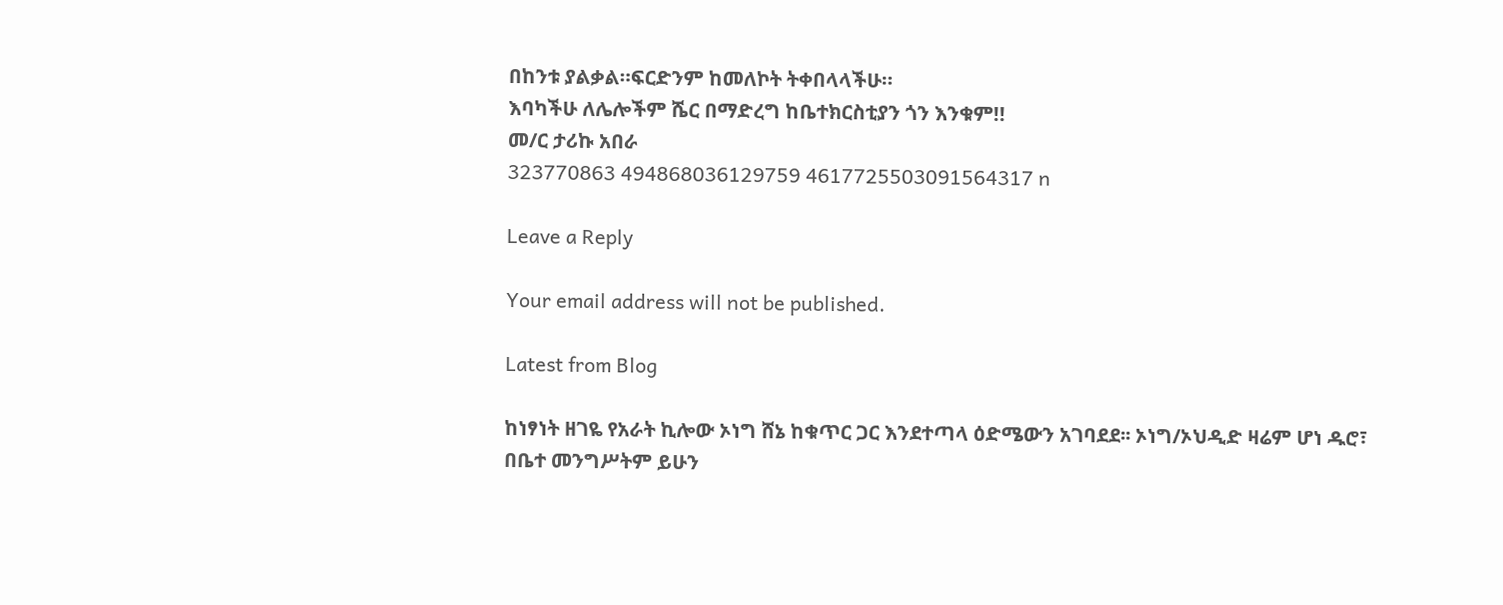በከንቱ ያልቃል።ፍርድንም ከመለኮት ትቀበላላችሁ።
እባካችሁ ለሌሎችም ሼር በማድረግ ከቤተክርስቲያን ጎን እንቁም!!
መ/ር ታሪኩ አበራ
323770863 494868036129759 4617725503091564317 n

Leave a Reply

Your email address will not be published.

Latest from Blog

ከነፃነት ዘገዬ የአራት ኪሎው ኦነግ ሸኔ ከቁጥር ጋር እንደተጣላ ዕድሜውን አገባደደ፡፡ ኦነግ/ኦህዲድ ዛሬም ሆነ ዱሮ፣ በቤተ መንግሥትም ይሁን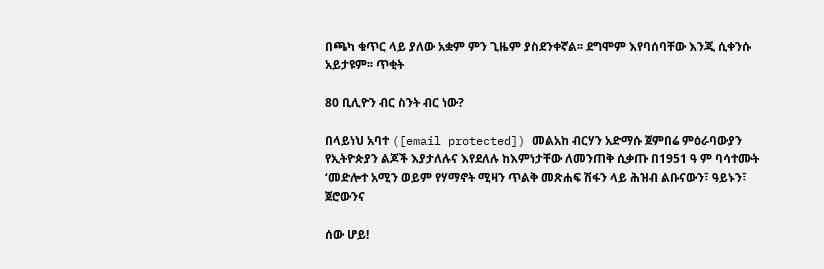በጫካ ቁጥር ላይ ያለው አቋም ምን ጊዜም ያስደንቀኛል፡፡ ደግሞም እየባሰባቸው እንጂ ሲቀንሱ አይታዩም፡፡ ጥቂት

80 ቢሊዮን ብር ስንት ብር ነው?

በላይነህ አባተ ([email protected]) መልአከ ብርሃን አድማሱ ጀምበሬ ምዕራባውያን የኢትዮጵያን ልጆች እያታለሉና እየደለሉ ከእምነታቸው ለመንጠቅ ሲቃጡ በ1951 ዓ ም ባሳተሙት ‘መድሎተ አሚን ወይም የሃማኖት ሚዛን ጥልቅ መጽሐፍ ሽፋን ላይ ሕዝብ ልቡናውን፣ ዓይኑን፣ ጀሮውንና

ሰው ሆይ!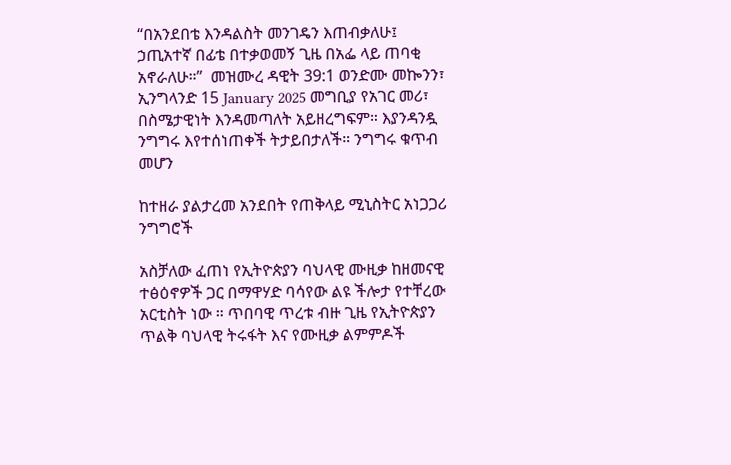“በአንደበቴ እንዳልስት መንገዴን እጠብቃለሁ፤ ኃጢአተኛ በፊቴ በተቃወመኝ ጊዜ በአፌ ላይ ጠባቂ አኖራለሁ።”  መዝሙረ ዳዊት 39:1 ወንድሙ መኰንን፣ ኢንግላንድ 15 January 2025 መግቢያ የአገር መሪ፣ በስሜታዊነት እንዳመጣለት አይዘረግፍም። እያንዳንዷ ንግግሩ እየተሰነጠቀች ትታይበታለች። ንግግሩ ቁጥብ መሆን

ከተዘራ ያልታረመ አንደበት የጠቅላይ ሚኒስትር አነጋጋሪ ንግግሮች

አስቻለው ፈጠነ የኢትዮጵያን ባህላዊ ሙዚቃ ከዘመናዊ ተፅዕኖዎች ጋር በማዋሃድ ባሳየው ልዩ ችሎታ የተቸረው አርቲስት ነው ። ጥበባዊ ጥረቱ ብዙ ጊዜ የኢትዮጵያን ጥልቅ ባህላዊ ትሩፋት እና የሙዚቃ ልምምዶች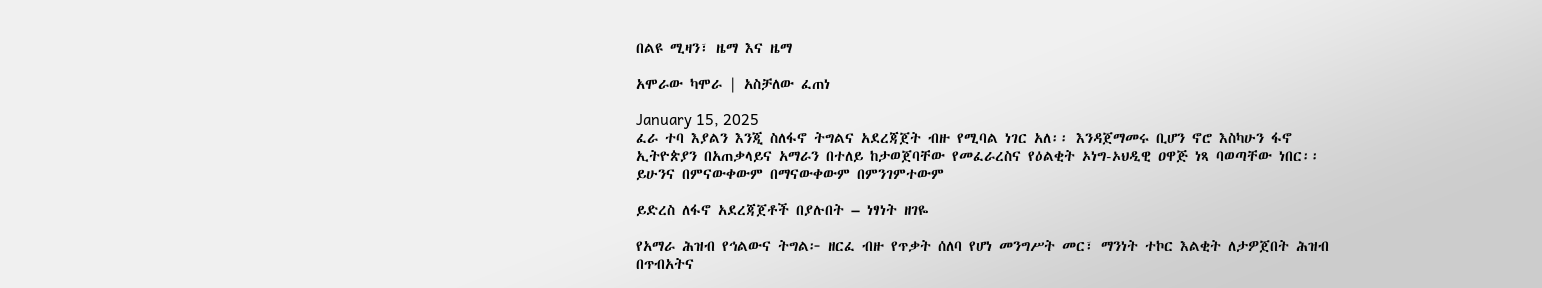በልዩ ሚዛን፣ ዜማ እና ዜማ

አሞራው ካሞራ | አስቻለው ፈጠነ

January 15, 2025
ፈራ ተባ እያልን እንጂ ስለፋኖ ትግልና አደረጃጀት ብዙ የሚባል ነገር አለ፡፡ እንዳጀማመሩ ቢሆን ኖሮ እስካሁን ፋኖ ኢትዮጵያን በአጠቃላይና አማራን በተለይ ከታወጀባቸው የመፈራረስና የዕልቂት ኦነግ-ኦህዲዊ ዐዋጅ ነጻ ባወጣቸው ነበር፡፡ ይሁንና በምናውቀውም በማናውቀውም በምንገምተውም

ይድረስ ለፋኖ አደረጃጀቶች በያሉበት – ነፃነት ዘገዬ

የአማራ ሕዝብ የኅልውና ትግል፦ ዘርፈ ብዙ የጥቃት ሰለባ የሆነ መንግሥት መር፣ ማንነት ተኮር እልቂት ለታዎጀበት ሕዝብ በጥብአትና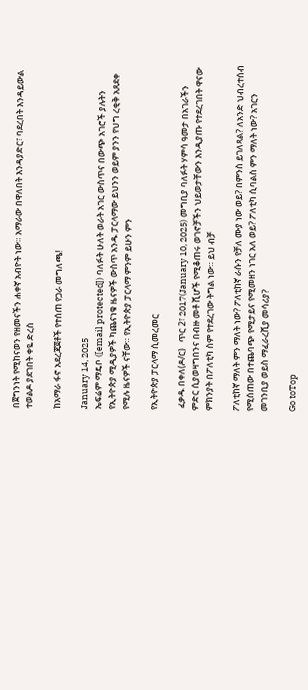በጀግንነት የሚከናወን የዘመናችን ሐቀኛ አብዮት ነው። አማራው በዋለበት እንዳያድር፣ ባደረበት እንዳይውል ተወልዶ ያደገበት ቀዬ ድረስ

ከአማራ ፋኖ አደረጃጀቶች የተሰጠ የጋራ መግለጫ!

January 14, 2025
ኤፍሬም ማዴቦ ([email protected]) ባለፉት ሁለት ወራት አገር ውስጥና በውጭ አገሮች ያሉትን የኢትዮጵያ ሚዲያዎች ካጨናነቁ ዜናዎች ውስጥ አንዱ ፓርላማው ይህንን ወይም ያንን የህግ ረቂቅ አጸደቀ የሚሉ ዜናዎች ናቸው። የኢትዮጵያ ፓርላማ ምንም ይሁን ምን

የኢትዮጵያ ፓርላማ ሲመረመር

 ፈቃዱ በቀለ(ዶ/ር)   ጥር 2፣ 2017(January 10, 2025) መግቢያ ባለፉት ሃምሳ ዓመታ በአገራችን ምድር ሲያወዛግበንና በብዙ መቶ ሺሆች የሚቆጠሩ ወገኖቻችን ህይወታቸውን እንዲያጡ የተደረገበት ዋናው ምክንያት በፖለቲካ ስም የተደረገው ትግል ነው። ይህ ብቻ

ፖለቲከኛ ማለት ምን ማለት ነው? ፖለቲከኛ ራሱን የቻለ ሙያ ነው ወይ? በምንስ ይገለጻል? ለአንድ ህብረተሰብ የሚሰጠው በተጨባጭ የሚታይና የሚመዘን ነገር አለ ወይ? ፖለቲካ ሲባልስ ምን ማለት ነው? አገርን መገንቢያ ወይስ ማፈራረሺያ መሳሪያ?

Go toTop